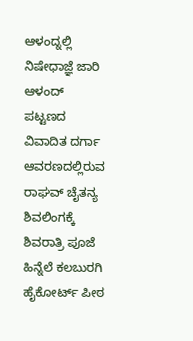ಆಳಂದ್ನಲ್ಲಿ ನಿಷೇಧಾಜ್ಞೆ ಜಾರಿ
ಆಳಂದ್ ಪಟ್ಟಣದ ವಿವಾದಿತ ದರ್ಗಾ ಆವರಣದಲ್ಲಿರುವ ರಾಘವ್ ಚೈತನ್ಯ ಶಿವಲಿಂಗಕ್ಕೆ ಶಿವರಾತ್ರಿ ಪೂಜೆ ಹಿನ್ನೆಲೆ ಕಲಬುರಗಿ ಹೈಕೋರ್ಟ್ ಪೀಠ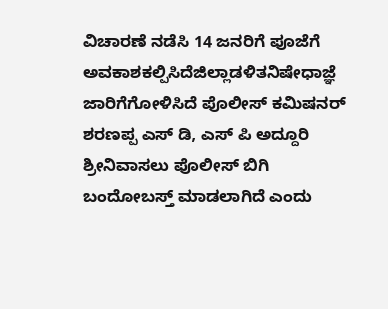ವಿಚಾರಣೆ ನಡೆಸಿ 14 ಜನರಿಗೆ ಪೂಜೆಗೆ ಅವಕಾಶಕಲ್ಪಿಸಿದೆಜಿಲ್ಲಾಡಳಿತನಿಷೇಧಾಜ್ಞೆ ಜಾರಿಗೆಗೋಳಿಸಿದೆ ಪೊಲೀಸ್ ಕಮಿಷನರ್ ಶರಣಪ್ಪ ಎಸ್ ಡಿ, ಎಸ್ ಪಿ ಅದ್ದೂರಿ ಶ್ರೀನಿವಾಸಲು ಪೊಲೀಸ್ ಬಿಗಿ ಬಂದೋಬಸ್ತ್ ಮಾಡಲಾಗಿದೆ ಎಂದು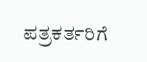ಪತ್ರಕರ್ತರಿಗೆ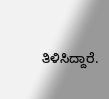ತಿಳಿಸಿದ್ದಾರೆ.